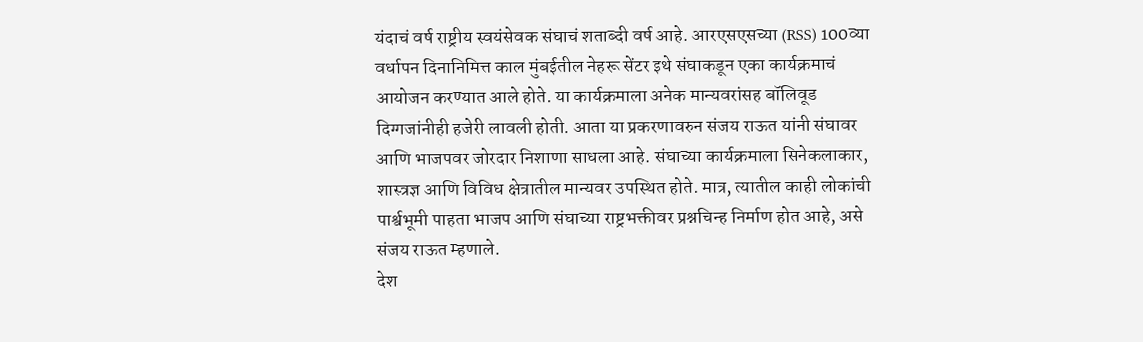यंदाचं वर्ष राष्ट्रीय स्वयंसेवक संघाचं शताब्दी वर्ष आहे. आरएसएसच्या (RSS) 100व्या वर्धापन दिनानिमित्त काल मुंबईतील नेहरू सेंटर इथे संघाकडून एका कार्यक्रमाचं आयोजन करण्यात आले होते. या कार्यक्रमाला अनेक मान्यवरांसह बॉलिवूड दिग्गजांनीही हजेरी लावली होती. आता या प्रकरणावरुन संजय राऊत यांनी संघावर आणि भाजपवर जोरदार निशाणा साधला आहे. संघाच्या कार्यक्रमाला सिनेकलाकार, शास्त्रज्ञ आणि विविध क्षेत्रातील मान्यवर उपस्थित होते. मात्र, त्यातील काही लोकांची पार्श्वभूमी पाहता भाजप आणि संघाच्या राष्ट्रभक्तीवर प्रश्नचिन्ह निर्माण होत आहे, असे संजय राऊत म्हणाले.
देश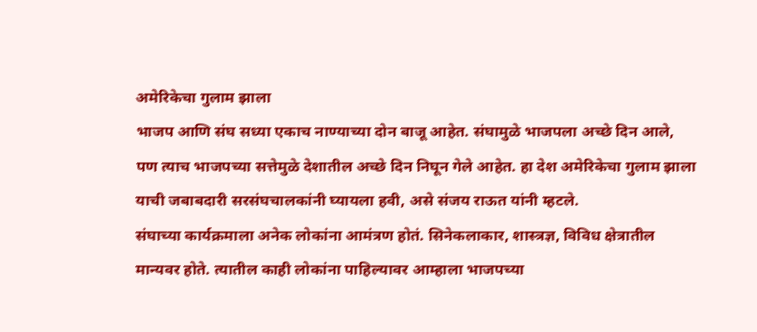अमेरिकेचा गुलाम झाला
भाजप आणि संघ सध्या एकाच नाण्याच्या दोन बाजू आहेत. संघामुळे भाजपला अच्छे दिन आले, पण त्याच भाजपच्या सत्तेमुळे देशातील अच्छे दिन निघून गेले आहेत. हा देश अमेरिकेचा गुलाम झाला याची जबाबदारी सरसंघचालकांनी घ्यायला हवी, असे संजय राऊत यांनी म्हटले.
संघाच्या कार्यक्रमाला अनेक लोकांना आमंत्रण होतं. सिनेकलाकार, शास्त्रज्ञ, विविध क्षेत्रातील मान्यवर होते. त्यातील काही लोकांना पाहिल्यावर आम्हाला भाजपच्या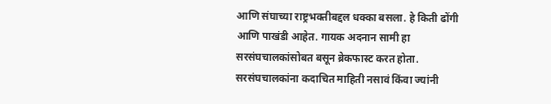आणि संघाच्या राष्ट्रभक्तीबद्दल धक्का बसला. हे किती ढोंगी आणि पाखंडी आहेत. गायक अदनान सामी हा सरसंघचालकांसोबत बसून ब्रेकफास्ट करत होता. सरसंघचालकांना कदाचित माहिती नसावं किंवा ज्यांनी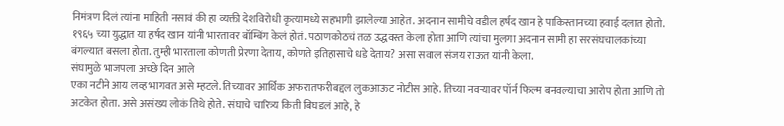निमंत्रण दिलं त्यांना माहिती नसावं की हा व्यक्ती देशविरोधी कृत्यामध्ये सहभागी झालेल्या आहेत. अदनान सामीचे वडील हर्षद खान हे पाकिस्तानच्या हवाई दलात होतो. १९६५ च्या युद्धात या हर्षद खान यांनी भारतावर बॉम्बिंग केलं होतं. पठाणकोठचं तळ उद्धवस्त केला होता आणि त्यांचा मुलगा अदनान सामी हा सरसंघचालकांच्या बंगल्यात बसला होता. तुम्ही भारताला कोणती प्रेरणा देताय, कोणते इतिहासाचे धडे देताय? असा सवाल संजय राऊत यांनी केला.
संघामुळे भाजपला अच्छे दिन आले
एका नटीने आय लव्ह भागवत असे म्हटले. तिच्यावर आर्थिक अफरातफरीबद्दल लुकआऊट नोटीस आहे. तिच्या नवऱ्यावर पॉर्न फिल्म बनवल्याचा आरोप होता आणि तो अटकेत होता. असे असंख्य लोकं तिथे होते. संघाचे चारित्र्य किती बिघडलं आहे, हे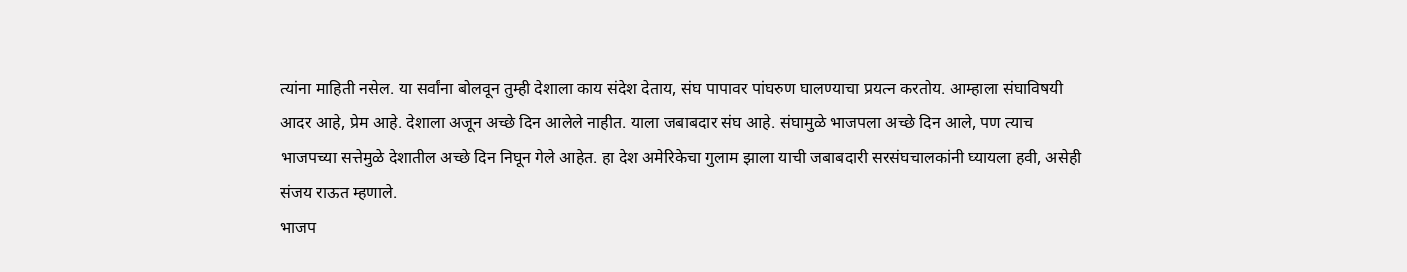त्यांना माहिती नसेल. या सर्वांना बोलवून तुम्ही देशाला काय संदेश देताय, संघ पापावर पांघरुण घालण्याचा प्रयत्न करतोय. आम्हाला संघाविषयी आदर आहे, प्रेम आहे. देशाला अजून अच्छे दिन आलेले नाहीत. याला जबाबदार संघ आहे. संघामुळे भाजपला अच्छे दिन आले, पण त्याच भाजपच्या सत्तेमुळे देशातील अच्छे दिन निघून गेले आहेत. हा देश अमेरिकेचा गुलाम झाला याची जबाबदारी सरसंघचालकांनी घ्यायला हवी, असेही संजय राऊत म्हणाले.
भाजप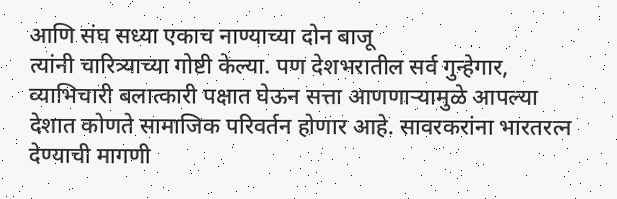आणि संघ सध्या एकाच नाण्याच्या दोन बाजू
त्यांनी चारित्र्याच्या गोष्टी केल्या. पण देशभरातील सर्व गुन्हेगार, व्याभिचारी बलात्कारी पक्षात घेऊन सत्ता आणणाऱ्यामुळे आपल्या देशात कोणते सामाजिक परिवर्तन होणार आहे. सावरकरांना भारतरत्न देण्याची मागणी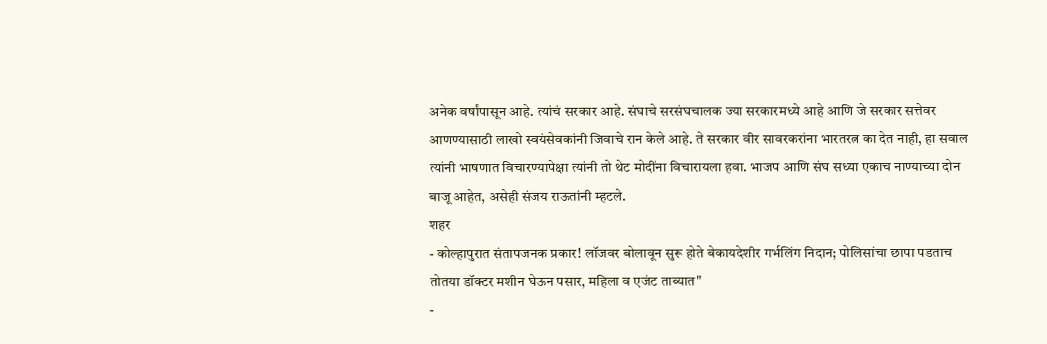अनेक वर्षांपासून आहे. त्यांचं सरकार आहे. संघाचे सरसंघचालक ज्या सरकारमध्ये आहे आणि जे सरकार सत्तेवर आणण्यासाठी लाखो स्वयंसेवकांनी जिवाचे रान केले आहे. ते सरकार वीर सावरकरांना भारतरत्न का देत नाही, हा सवाल त्यांनी भाषणात विचारण्यापेक्षा त्यांनी तो थेट मोदींना विचारायला हवा. भाजप आणि संघ सध्या एकाच नाण्याच्या दोन बाजू आहेत, असेही संजय राऊतांनी म्हटले.
शहर
- कोल्हापुरात संतापजनक प्रकार! लॉजवर बोलावून सुरू होते बेकायदेशीर गर्भलिंग निदान; पोलिसांचा छापा पडताच तोतया डॉक्टर मशीन घेऊन पसार, महिला व एजंट ताब्यात"
-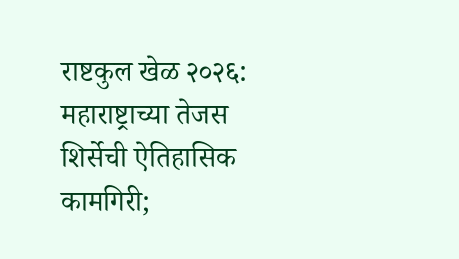राष्टकुल खेळ २०२६: महाराष्ट्राच्या तेजस शिर्सेची ऐतिहासिक कामगिरी;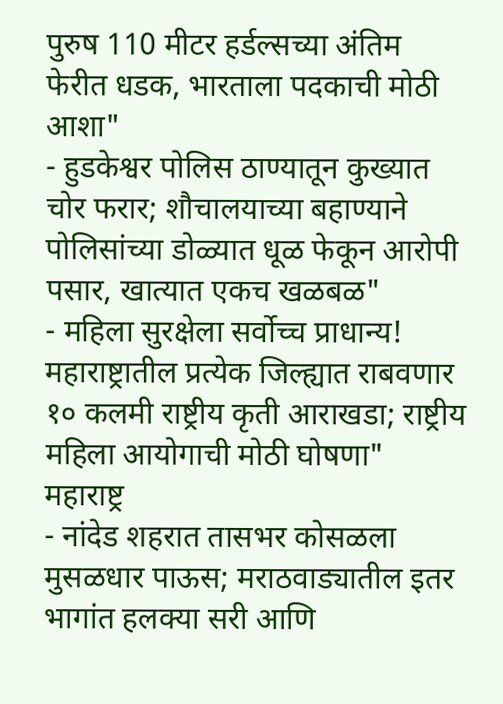पुरुष 110 मीटर हर्डल्सच्या अंतिम फेरीत धडक, भारताला पदकाची मोठी आशा"
- हुडकेश्वर पोलिस ठाण्यातून कुख्यात चोर फरार; शौचालयाच्या बहाण्याने पोलिसांच्या डोळ्यात धूळ फेकून आरोपी पसार, खात्यात एकच खळबळ"
- महिला सुरक्षेला सर्वोच्च प्राधान्य! महाराष्ट्रातील प्रत्येक जिल्ह्यात राबवणार १० कलमी राष्ट्रीय कृती आराखडा; राष्ट्रीय महिला आयोगाची मोठी घोषणा"
महाराष्ट्र
- नांदेड शहरात तासभर कोसळला मुसळधार पाऊस; मराठवाड्यातील इतर भागांत हलक्या सरी आणि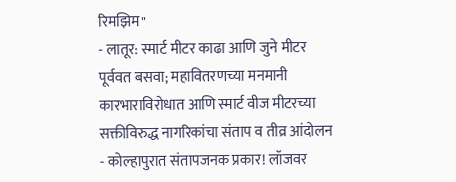रिमझिम"
- लातूर: स्मार्ट मीटर काढा आणि जुने मीटर पूर्ववत बसवा; महावितरणच्या मनमानी कारभाराविरोधात आणि स्मार्ट वीज मीटरच्या सक्तीविरुद्ध नागरिकांचा संताप व तीव्र आंदोलन
- कोल्हापुरात संतापजनक प्रकार! लॉजवर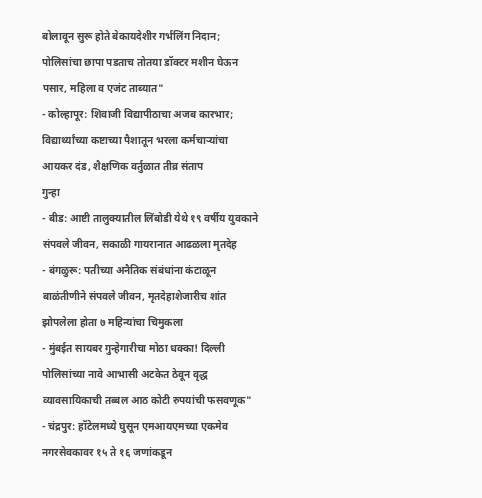बोलावून सुरू होते बेकायदेशीर गर्भलिंग निदान; पोलिसांचा छापा पडताच तोतया डॉक्टर मशीन घेऊन पसार, महिला व एजंट ताब्यात"
- कोल्हापूर: शिवाजी विद्यापीठाचा अजब कारभार; विद्यार्थ्यांच्या कष्टाच्या पैशातून भरला कर्मचाऱ्यांचा आयकर दंड, शैक्षणिक वर्तुळात तीव्र संताप
गुन्हा
- बीड: आष्टी तालुक्यातील लिंबोडी येथे १९ वर्षीय युवकाने संपवले जीवन, सकाळी गायरानात आढळला मृतदेह
- बंगळुरू: पतीच्या अनैतिक संबंधांना कंटाळून बाळंतीणीने संपवले जीवन, मृतदेहाशेजारीच शांत झोपलेला होता ७ महिन्यांचा चिमुकला
- मुंबईत सायबर गुन्हेगारीचा मोठा धक्का! दिल्ली पोलिसांच्या नावे आभासी अटकेत ठेवून वृद्ध व्यावसायिकाची तब्बल आठ कोटी रुपयांची फसवणूक"
- चंद्रपुर: हॉटेलमध्ये घुसून एमआयएमच्या एकमेव नगरसेवकावर १५ ते १६ जणांकडून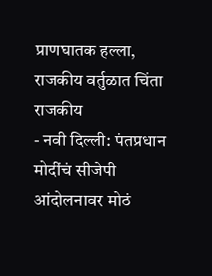प्राणघातक हल्ला, राजकीय वर्तुळात चिंता
राजकीय
- नवी दिल्ली: पंतप्रधान मोदींचं सीजेपी आंदोलनावर मोठं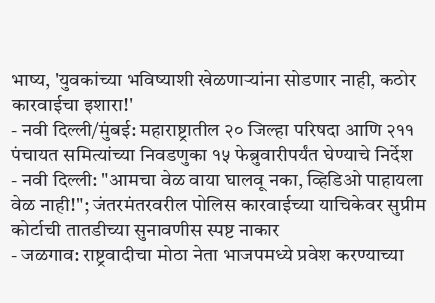भाष्य, 'युवकांच्या भविष्याशी खेळणाऱ्यांना सोडणार नाही, कठोर कारवाईचा इशारा!'
- नवी दिल्ली/मुंबई: महाराष्ट्रातील २० जिल्हा परिषदा आणि २११ पंचायत समित्यांच्या निवडणुका १५ फेब्रुवारीपर्यंत घेण्याचे निर्देश
- नवी दिल्ली: "आमचा वेळ वाया घालवू नका, व्हिडिओ पाहायला वेळ नाही!"; जंतरमंतरवरील पोलिस कारवाईच्या याचिकेवर सुप्रीम कोर्टाची तातडीच्या सुनावणीस स्पष्ट नाकार
- जळगाव: राष्ट्रवादीचा मोठा नेता भाजपमध्ये प्रवेश करण्याच्या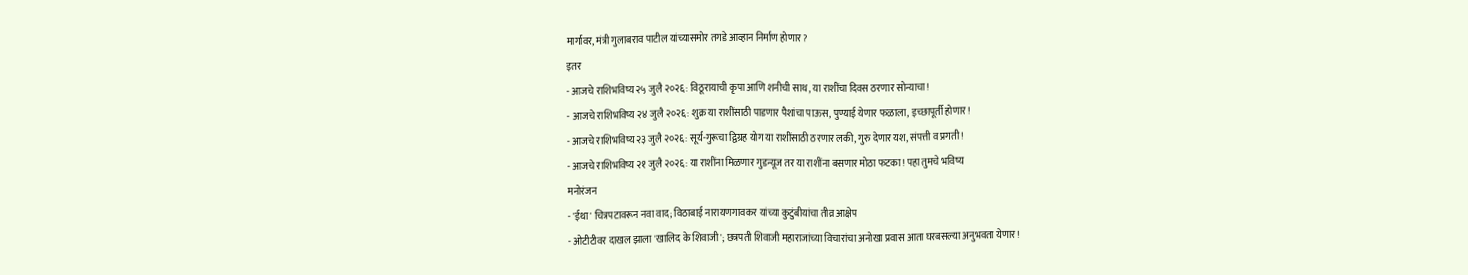मार्गावर, मंत्री गुलाबराव पाटील यांच्यासमोर तगडे आव्हान निर्माण होणार?
इतर
- आजचे राशिभविष्य २५ जुलै २०२६: विठूरायाची कृपा आणि शनीची साथ, या राशींचा दिवस ठरणार सोन्याचा!
- आजचे राशिभविष्य २४ जुलै २०२६: शुक्र या राशींसाठी पाडणार पैशांचा पाऊस, पुण्याई येणार फळाला, इच्छापूर्ती होणार!
- आजचे राशिभविष्य २३ जुलै २०२६: सूर्य-गुरूचा द्विग्रह योग या राशींसाठी ठरणार लकी, गुरु देणार यश, संपत्ती व प्रगती!
- आजचे राशिभविष्य २१ जुलै २०२६: या राशींना मिळणार गुडन्यूज तर या राशींना बसणार मोठा फटका! पहा तुमचे भविष्य
मनोरंजन
- 'ईथा' चित्रपटावरून नवा वाद; विठाबाई नारायणगावकर यांच्या कुटुंबीयांचा तीव्र आक्षेप
- ओटीटीवर दाखल झाला 'खालिद के शिवाजी'; छत्रपती शिवाजी महाराजांच्या विचारांचा अनोखा प्रवास आता घरबसल्या अनुभवता येणार!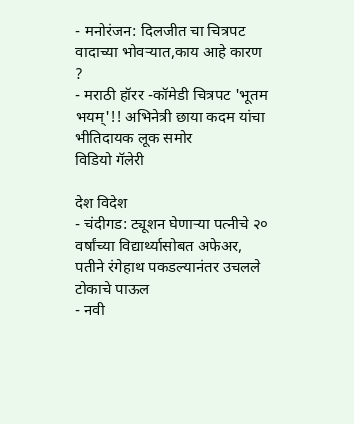- मनोरंजन: दिलजीत चा चित्रपट वादाच्या भोवऱ्यात,काय आहे कारण ?
- मराठी हॉरर -कॉमेडी चित्रपट 'भूतम भयम्'!! अभिनेत्री छाया कदम यांचा भीतिदायक लूक समोर
विडियो गॅलेरी

देश विदेश
- चंदीगड: ट्यूशन घेणाऱ्या पत्नीचे २० वर्षांच्या विद्यार्थ्यासोबत अफेअर, पतीने रंगेहाथ पकडल्यानंतर उचलले टोकाचे पाऊल
- नवी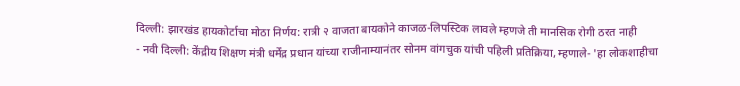दिल्ली: झारखंड हायकोर्टाचा मोठा निर्णय: रात्री २ वाजता बायकोने काजळ-लिपस्टिक लावले म्हणजे ती मानसिक रोगी ठरत नाही
- नवी दिल्ली: केंद्रीय शिक्षण मंत्री धर्मेंद्र प्रधान यांच्या राजीनाम्यानंतर सोनम वांगचुक यांची पहिली प्रतिक्रिया, म्हणाले- 'हा लोकशाहीचा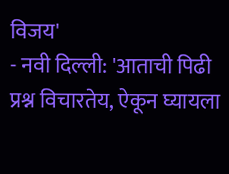विजय'
- नवी दिल्ली: 'आताची पिढी प्रश्न विचारतेय, ऐकून घ्यायला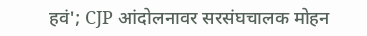हवं'; CJP आंदोलनावर सरसंघचालक मोहन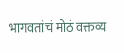भागवतांचं मोठं वक्तव्य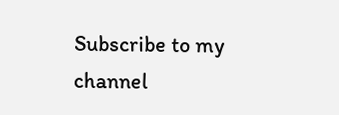Subscribe to my channel